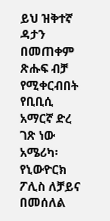ይህ ዝቅተኛ ዳታን በመጠቀም ጽሑፍ ብቻ የሚቀርብበት የቢቢሲ አማርኛ ድረ ገጽ ነው
አሜሪካ፡ የኒውዮርክ ፖሊስ ለቻይና በመሰለል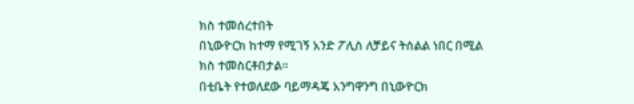ክስ ተመሰረተበት
በኒውዮርክ ከተማ የሚገኝ አንድ ፖሊስ ለቻይና ትሰልል ነበር በሚል ክስ ተመስርቶበታል።
በቲቤት የተወለደው ባይማዳጄ አንግዋንግ በኒውዮርክ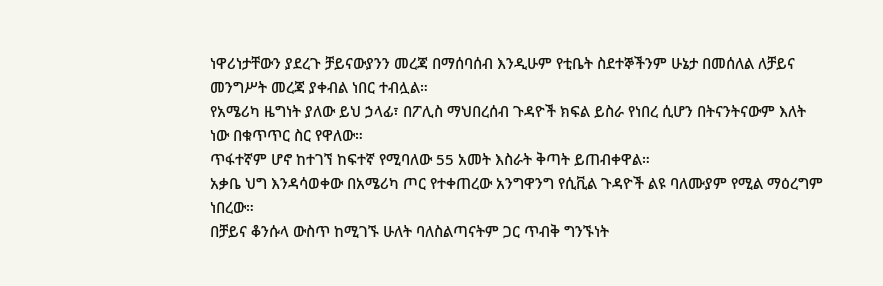ነዋሪነታቸውን ያደረጉ ቻይናውያንን መረጃ በማሰባሰብ እንዲሁም የቲቤት ስደተኞችንም ሁኔታ በመሰለል ለቻይና መንግሥት መረጃ ያቀብል ነበር ተብሏል።
የአሜሪካ ዜግነት ያለው ይህ ኃላፊ፣ በፖሊስ ማህበረሰብ ጉዳዮች ክፍል ይስራ የነበረ ሲሆን በትናንትናውም እለት ነው በቁጥጥር ስር የዋለው።
ጥፋተኛም ሆኖ ከተገኘ ከፍተኛ የሚባለው 55 አመት እስራት ቅጣት ይጠብቀዋል።
አቃቤ ህግ እንዳሳወቀው በአሜሪካ ጦር የተቀጠረው አንግዋንግ የሲቪል ጉዳዮች ልዩ ባለሙያም የሚል ማዕረግም ነበረው።
በቻይና ቆንሱላ ውስጥ ከሚገኙ ሁለት ባለስልጣናትም ጋር ጥብቅ ግንኙነት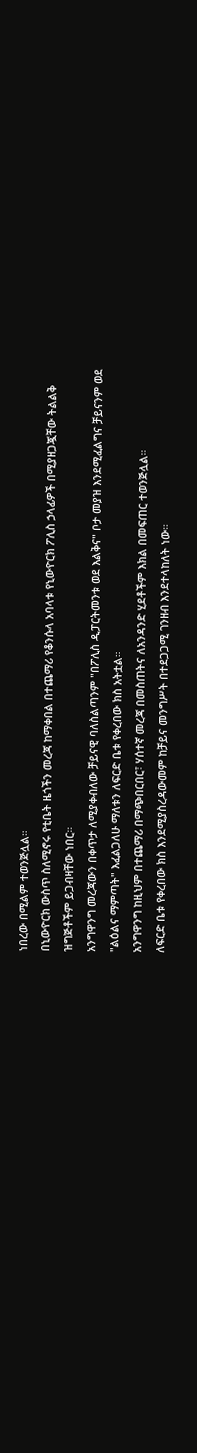ነበረው በሚልም ተወንጅሏል።
በኒውዮርክ ውስጥ ስለሚኖሩ የቲቤት ዜጎችን መረጃ ከማቀበል በተጨማሪ የቆንሱላ አባላቱ የኒውዮርክ ፖሊስ ኃላፊዎች በሚያዘጋጇቸው ትልልቅ ዝግጅቶችም ይጋብዛቸው ነበር።
አንግዋንግ መረጃውን በቀጥታ ለሚያቀብለው ቻይናዊ ባለስልጣንም "በፖሊስ ዲፓርትመንቱ ወደ እልቅና" ቦታ መያዝ እንደሚፈልግና ቻይናንም ወደ "ልዕልና ማምጣት" እፈልጋለሁ ማለቱን ለፍርድ ቤቱ የቀረበው ክስ አትቷል።
አንግዋንግ ከዚህም በተጨማሪ በማጭበርበር፣ ሃሰተኛ መረጃ በመስጠትና ለአንዳንድ ሂደቶችም እክል በመፍጠር ተወንጅሏል።
ለፍርድ ቤቱ የቀረበው ክስ እንደሚያስረዳውመም ከቻይና መንግሥት በተደጋጋሚ ገንዘብ እንደተላከለት ነው።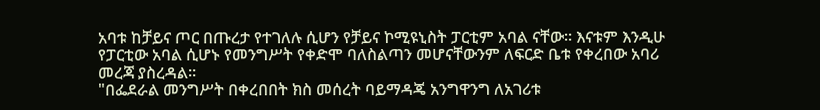አባቱ ከቻይና ጦር በጡረታ የተገለሉ ሲሆን የቻይና ኮሚዩኒስት ፓርቲም አባል ናቸው። እናቱም እንዲሁ የፓርቲው አባል ሲሆኑ የመንግሥት የቀድሞ ባለስልጣን መሆናቸውንም ለፍርድ ቤቱ የቀረበው አባሪ መረጃ ያስረዳል።
"በፌደራል መንግሥት በቀረበበት ክስ መሰረት ባይማዳጄ አንግዋንግ ለአገሪቱ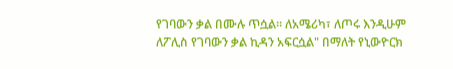የገባውን ቃል በሙሉ ጥሷል። ለአሜሪካ፣ ለጦሩ እንዲሁም ለፖሊስ የገባውን ቃል ኪዳን አፍርሷል" በማለት የኒውዮርክ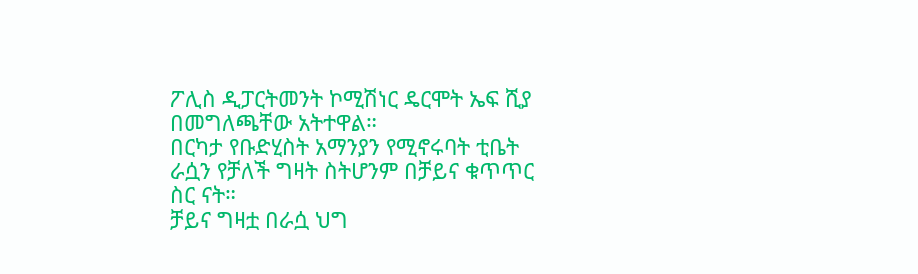ፖሊስ ዲፓርትመንት ኮሚሽነር ዴርሞት ኤፍ ሺያ በመግለጫቸው አትተዋል።
በርካታ የቡድሂስት አማንያን የሚኖሩባት ቲቤት ራሷን የቻለች ግዛት ስትሆንም በቻይና ቁጥጥር ስር ናት።
ቻይና ግዛቷ በራሷ ህግ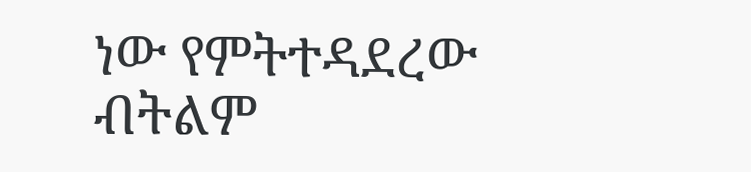ነው የምትተዳደረው ብትልም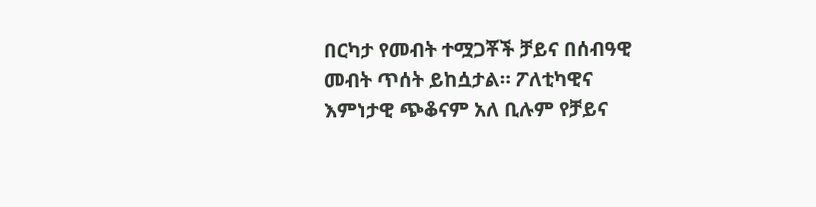በርካታ የመብት ተሟጋቾች ቻይና በሰብዓዊ መብት ጥሰት ይከሷታል። ፖለቲካዊና እምነታዊ ጭቆናም አለ ቢሉም የቻይና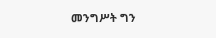መንግሥት ግን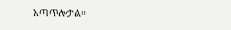አጣጥሎታል።